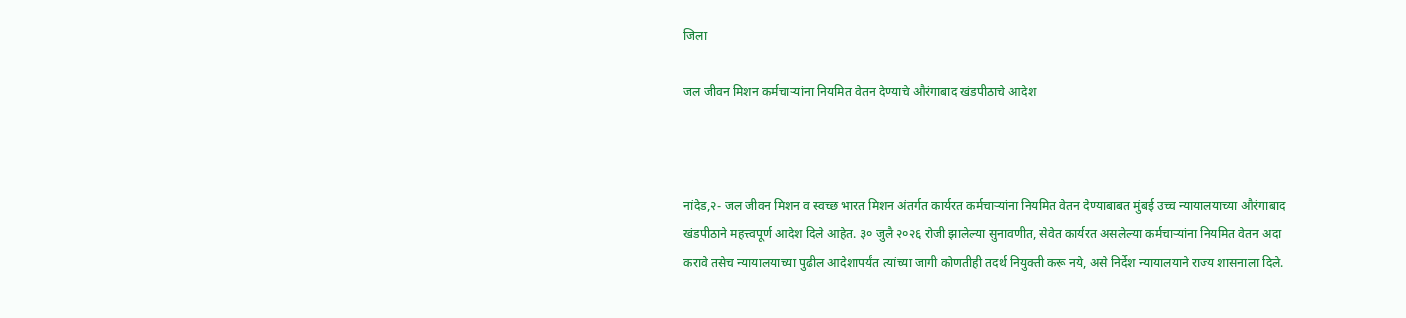जिला

जल जीवन मिशन कर्मचाऱ्यांना नियमित वेतन देण्याचे औरंगाबाद खंडपीठाचे आदेश



नांदेड,२- जल जीवन मिशन व स्वच्छ भारत मिशन अंतर्गत कार्यरत कर्मचाऱ्यांना नियमित वेतन देण्याबाबत मुंबई उच्च न्यायालयाच्या औरंगाबाद खंडपीठाने महत्त्वपूर्ण आदेश दिले आहेत. ३० जुलै २०२६ रोजी झालेल्या सुनावणीत, सेवेत कार्यरत असलेल्या कर्मचाऱ्यांना नियमित वेतन अदा करावे तसेच न्यायालयाच्या पुढील आदेशापर्यंत त्यांच्या जागी कोणतीही तदर्थ नियुक्ती करू नये, असे निर्देश न्यायालयाने राज्य शासनाला दिले.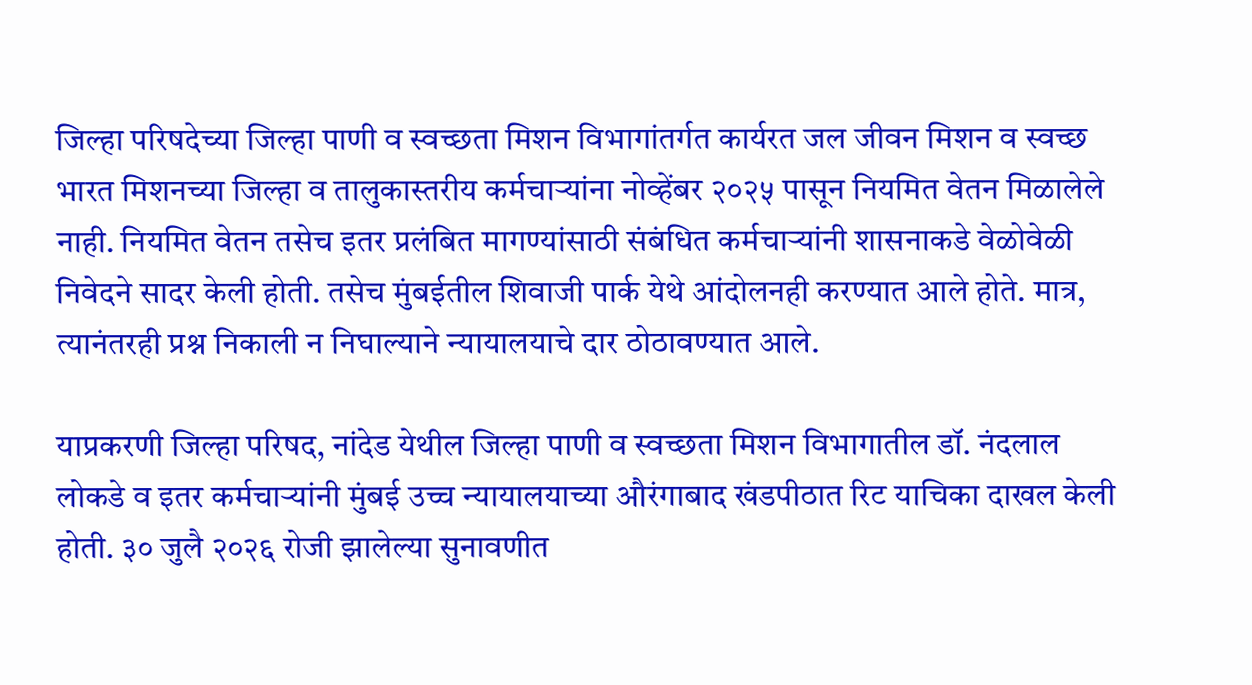जिल्हा परिषदेच्या जिल्हा पाणी व स्वच्छता मिशन विभागांतर्गत कार्यरत जल जीवन मिशन व स्वच्छ भारत मिशनच्या जिल्हा व तालुकास्तरीय कर्मचाऱ्यांना नोव्हेंबर २०२५ पासून नियमित वेतन मिळालेले नाही. नियमित वेतन तसेच इतर प्रलंबित मागण्यांसाठी संबंधित कर्मचाऱ्यांनी शासनाकडे वेळोवेळी निवेदने सादर केली होती. तसेच मुंबईतील शिवाजी पार्क येथे आंदोलनही करण्यात आले होते. मात्र, त्यानंतरही प्रश्न निकाली न निघाल्याने न्यायालयाचे दार ठोठावण्यात आले.

याप्रकरणी जिल्हा परिषद, नांदेड येथील जिल्हा पाणी व स्वच्छता मिशन विभागातील डॉ. नंदलाल लोकडे व इतर कर्मचाऱ्यांनी मुंबई उच्च न्यायालयाच्या औरंगाबाद खंडपीठात रिट याचिका दाखल केली होती. ३० जुलै २०२६ रोजी झालेल्या सुनावणीत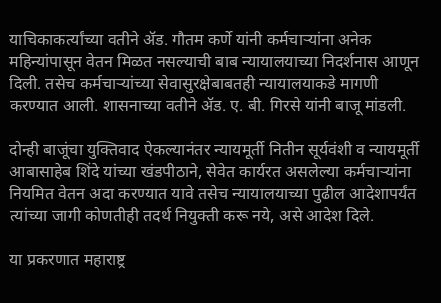याचिकाकर्त्यांच्या वतीने ॲड. गौतम कर्णे यांनी कर्मचाऱ्यांना अनेक महिन्यांपासून वेतन मिळत नसल्याची बाब न्यायालयाच्या निदर्शनास आणून दिली. तसेच कर्मचाऱ्यांच्या सेवासुरक्षेबाबतही न्यायालयाकडे मागणी करण्यात आली. शासनाच्या वतीने ॲड. ए. बी. गिरसे यांनी बाजू मांडली.

दोन्ही बाजूंचा युक्तिवाद ऐकल्यानंतर न्यायमूर्ती नितीन सूर्यवंशी व न्यायमूर्ती आबासाहेब शिंदे यांच्या खंडपीठाने, सेवेत कार्यरत असलेल्या कर्मचाऱ्यांना नियमित वेतन अदा करण्यात यावे तसेच न्यायालयाच्या पुढील आदेशापर्यंत त्यांच्या जागी कोणतीही तदर्थ नियुक्ती करू नये, असे आदेश दिले.

या प्रकरणात महाराष्ट्र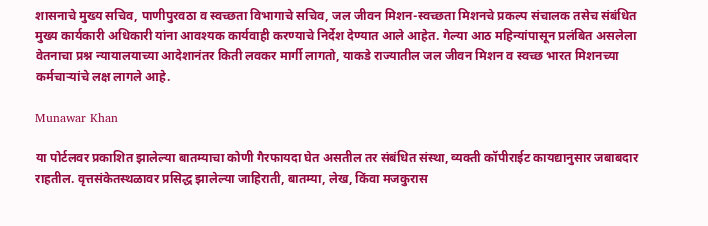शासनाचे मुख्य सचिव, पाणीपुरवठा व स्वच्छता विभागाचे सचिव, जल जीवन मिशन-स्वच्छता मिशनचे प्रकल्प संचालक तसेच संबंधित मुख्य कार्यकारी अधिकारी यांना आवश्यक कार्यवाही करण्याचे निर्देश देण्यात आले आहेत. गेल्या आठ महिन्यांपासून प्रलंबित असलेला वेतनाचा प्रश्न न्यायालयाच्या आदेशानंतर किती लवकर मार्गी लागतो, याकडे राज्यातील जल जीवन मिशन व स्वच्छ भारत मिशनच्या कर्मचाऱ्यांचे लक्ष लागले आहे.

Munawar Khan

या पोर्टलवर प्रकाशित झालेल्या बातम्याचा कोणी गैरफायदा घेत असतील तर संबंधित संस्था, व्यक्ती कॉपीराईट कायद्यानुसार जबाबदार राहतील. वृत्तसंकेतस्थळावर प्रसिद्ध झालेल्या जाहिराती, बातम्या, लेख, किंवा मजकुरास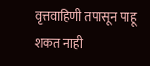वृत्तवाहिणी तपासून पाहू शकत नाही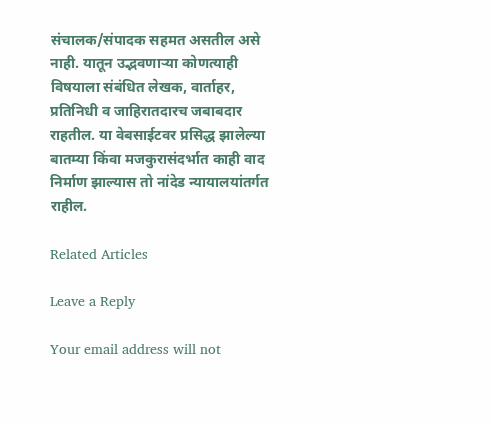संचालक/संपादक सहमत असतील असे नाही. यातून उद्भवणाऱ्या कोणत्याही विषयाला संबंधित लेखक, वार्ताहर, प्रतिनिधी व जाहिरातदारच जबाबदार राहतील. या वेबसाईटवर प्रसिद्ध झालेल्या बातम्या किंवा मजकुरासंदर्भात काही वाद निर्माण झाल्यास तो नांदेड न्यायालयांतर्गत राहील.

Related Articles

Leave a Reply

Your email address will not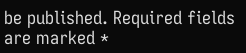be published. Required fields are marked *